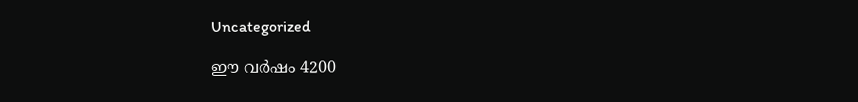Uncategorized

ഈ വർഷം 4200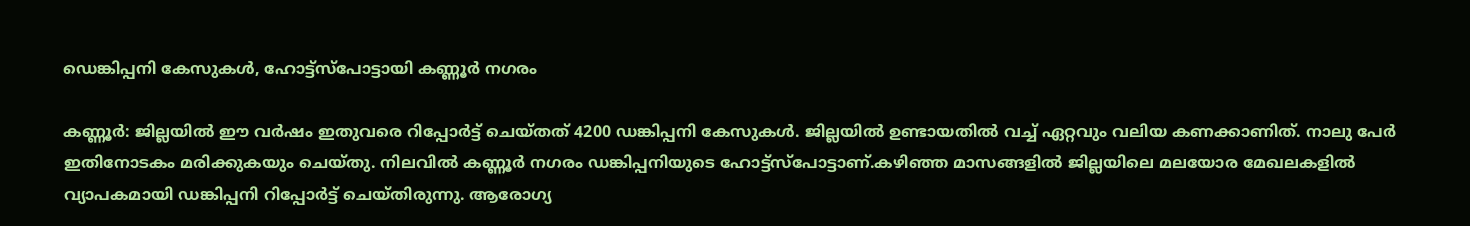ഡെങ്കിപ്പനി കേസുകൾ, ഹോട്ട്സ്പോട്ടായി കണ്ണൂർ നഗരം

കണ്ണൂർ: ജില്ലയിൽ ഈ വർഷം ഇതുവരെ റിപ്പോർട്ട് ചെയ്‌തത്‌ 4200 ഡങ്കിപ്പനി കേസുകൾ. ജില്ലയിൽ ഉണ്ടായതിൽ വച്ച് ഏറ്റവും വലിയ കണക്കാണിത്. നാലു പേർ ഇതിനോടകം മരിക്കുകയും ചെയ്തു. നിലവിൽ കണ്ണൂർ നഗരം ഡങ്കിപ്പനിയുടെ ഹോട്ട്സ്പോട്ടാണ്.കഴിഞ്ഞ മാസങ്ങളിൽ ജില്ലയിലെ മലയോര മേഖലകളിൽ വ്യാപകമായി ഡങ്കിപ്പനി റിപ്പോർട്ട് ചെയ്തിരുന്നു. ആരോഗ്യ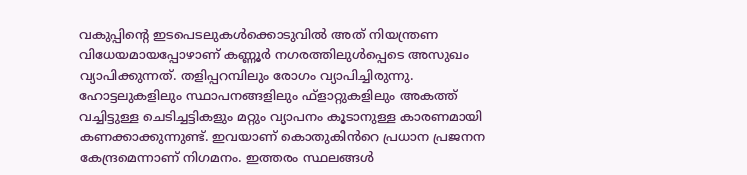വകുപ്പിൻ്റെ ഇടപെടലുകൾക്കൊടുവിൽ അത് നിയന്ത്രണ വിധേയമായപ്പോഴാണ് കണ്ണൂർ നഗരത്തിലുൾപ്പെടെ അസുഖം വ്യാപിക്കുന്നത്. തളിപ്പറമ്പിലും രോഗം വ്യാപിച്ചിരുന്നു. ഹോട്ടലുകളിലും സ്ഥാപനങ്ങളിലും ഫ്ളാറ്റുകളിലും അകത്ത് വച്ചിട്ടുള്ള ചെടിച്ചട്ടികളും മറ്റും വ്യാപനം കൂടാനുള്ള കാരണമായി കണക്കാക്കുന്നുണ്ട്. ഇവയാണ് കൊതുകിൻറെ പ്രധാന പ്രജനന കേന്ദ്രമെന്നാണ് നിഗമനം. ഇത്തരം സ്ഥലങ്ങൾ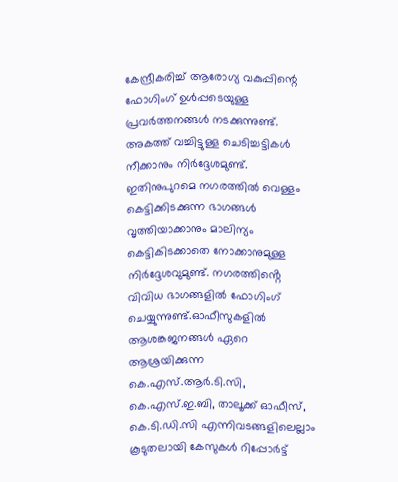കേന്ദ്രീകരിച്ച് ആരോഗ്യ വകുപ്പിന്റെ ഫോഗിംഗ് ഉൾപ്പടെയുള്ള പ്രവർത്തനങ്ങൾ നടക്കുന്നുണ്ട്. അകത്ത് വച്ചിട്ടുള്ള ചെടിച്ചട്ടികൾ നീക്കാനും നിർദ്ദേശമുണ്ട്. ഇതിനുപുറമെ നഗരത്തിൽ വെള്ളം കെട്ടിക്കിടക്കുന്ന ഭാഗങ്ങൾ വൃത്തിയാക്കാനും മാലിന്യം കെട്ടികിടക്കാതെ നോക്കാനുമുള്ള നിർദ്ദേശവുമുണ്ട്. നഗരത്തിൻ്റെ വിവിധ ഭാഗങ്ങളിൽ ഫോഗിംഗ് ചെയ്യുന്നുണ്ട്.ഓഫീസുകളിൽ ആശങ്കജനങ്ങൾ ഏറെ ആശ്രയിക്കുന്ന കെ.എസ്.ആർ.ടി.സി, കെ.എസ്.ഇ.ബി, താലൂക്ക് ഓഫീസ്, കെ.ടി.ഡി.സി എന്നിവടങ്ങളിലെല്ലാം കൂടുതലായി കേസുകൾ റിപ്പോർട്ട്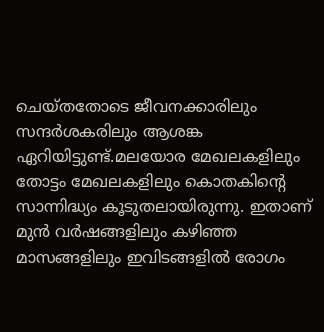ചെയ്‌തതോടെ ജീവനക്കാരിലും സന്ദർശകരിലും ആശങ്ക ഏറിയിട്ടുണ്ട്.മലയോര മേഖലകളിലും തോട്ടം മേഖലകളിലും കൊതകിന്റെ സാന്നിദ്ധ്യം കൂടുതലായിരുന്നു. ഇതാണ് മുൻ വർഷങ്ങളിലും കഴിഞ്ഞ മാസങ്ങളിലും ഇവിടങ്ങളിൽ രോഗം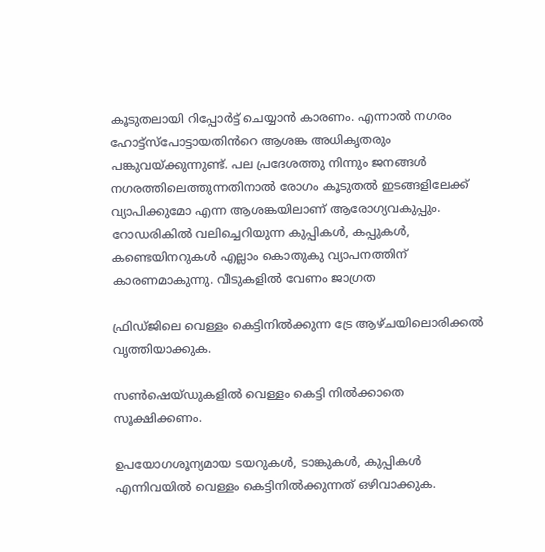കൂടുതലായി റിപ്പോർട്ട് ചെയ്യാൻ കാരണം. എന്നാൽ നഗരം ഹോട്ട്സ്പോട്ടായതിൻറെ ആശങ്ക അധികൃതരും പങ്കുവയ്ക്കുന്നുണ്ട്. പല പ്രദേശത്തു നിന്നും ജനങ്ങൾ നഗരത്തിലെത്തുന്നതിനാൽ രോഗം കൂടുതൽ ഇടങ്ങളിലേക്ക് വ്യാപിക്കുമോ എന്ന ആശങ്കയിലാണ് ആരോഗ്യവകുപ്പും. റോഡരികിൽ വലിച്ചെറിയുന്ന കുപ്പികൾ, കപ്പുകൾ, കണ്ടെയിനറുകൾ എല്ലാം കൊതുകു വ്യാപനത്തിന് കാരണമാകുന്നു. വീടുകളിൽ വേണം ജാഗ്രത

ഫ്രിഡ്‌ജിലെ വെള്ളം കെട്ടിനിൽക്കുന്ന ട്രേ ആഴ്‌ചയിലൊരിക്കൽ വൃത്തിയാക്കുക.

സൺഷെയ്‌ഡുകളിൽ വെള്ളം കെട്ടി നിൽക്കാതെ സൂക്ഷിക്കണം.

ഉപയോഗശൂന്യമായ ടയറുകൾ, ടാങ്കുകൾ, കുപ്പികൾ എന്നിവയിൽ വെള്ളം കെട്ടിനിൽക്കുന്നത് ഒഴിവാക്കുക.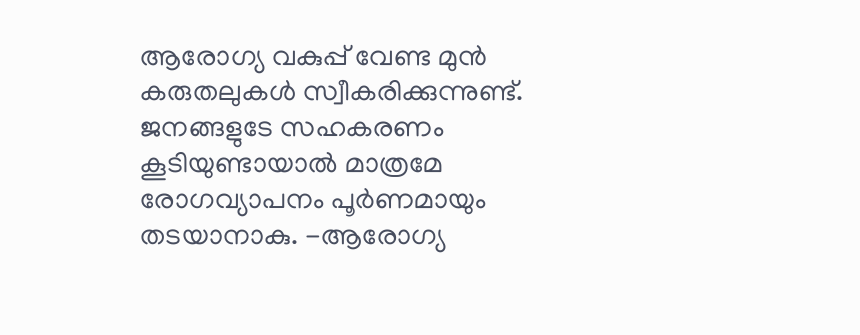ആരോഗ്യ വകുപ്പ് വേണ്ട മുൻ കരുതലുകൾ സ്വീകരിക്കുന്നുണ്ട്. ജനങ്ങളുടേ സഹകരണം കൂടിയുണ്ടായാൽ മാത്രമേ രോഗവ്യാപനം പൂർണമായും തടയാനാകു. -ആരോഗ്യ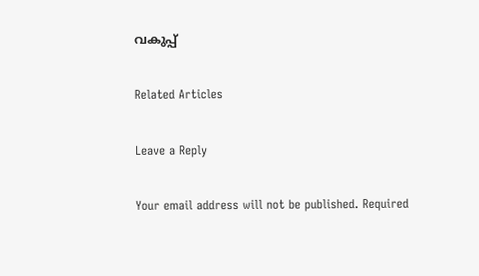വകുപ്പ്

Related Articles

Leave a Reply

Your email address will not be published. Required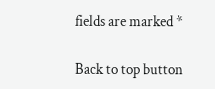fields are marked *

Back to top button